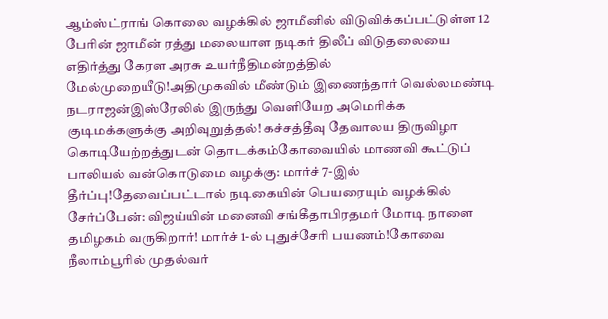ஆம்ஸ்ட்ராங் கொலை வழக்கில் ஜாமீனில் விடுவிக்கப்பட்டுள்ள 12 பேரின் ஜாமீன் ரத்து மலையாள நடிகர் திலீப் விடுதலையை எதிர்த்து கேரள அரசு உயர்நீதிமன்றத்தில் மேல்முறையீடு!அதிமுகவில் மீண்டும் இணைந்தார் வெல்லமண்டி நடராஜன்இஸ்ரேலில் இருந்து வெளியேற அமெரிக்க குடிமக்களுக்கு அறிவுறுத்தல்! கச்சத்தீவு தேவாலய திருவிழா கொடியேற்றத்துடன் தொடக்கம்கோவையில் மாணவி கூட்டுப் பாலியல் வன்கொடுமை வழக்கு: மார்ச் 7-இல் தீர்ப்பு!தேவைப்பட்டால் நடிகையின் பெயரையும் வழக்கில் சேர்ப்பேன்: விஜய்யின் மனைவி சங்கீதாபிரதமர் மோடி நாளை தமிழகம் வருகிறார்! மார்ச் 1-ல் புதுச்சேரி பயணம்!கோவை நீலாம்பூரில் முதல்வர்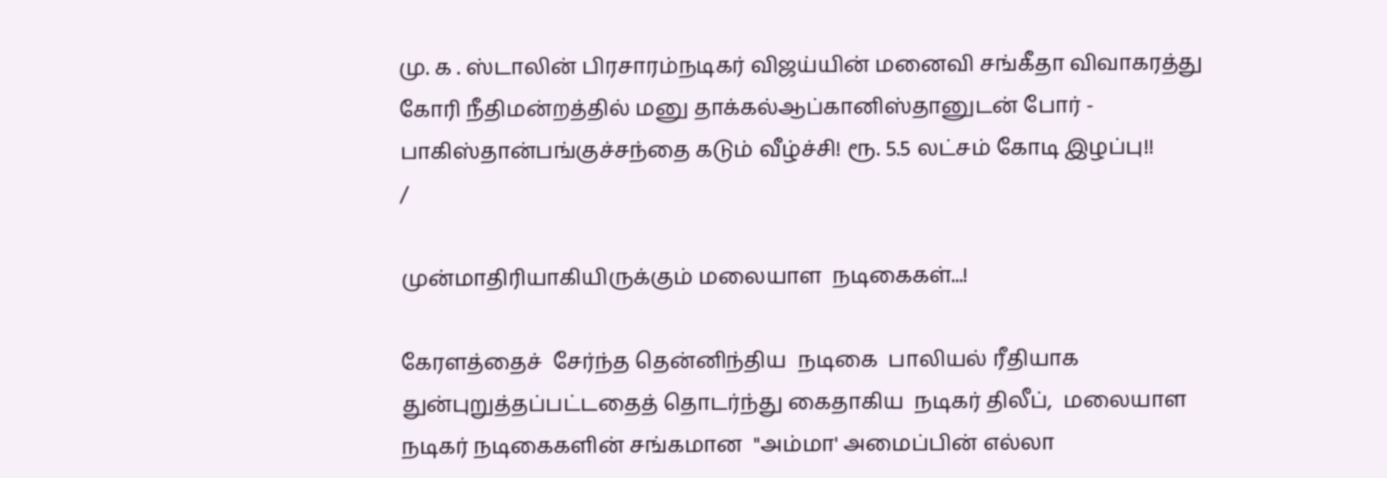மு. க . ஸ்டாலின் பிரசாரம்நடிகர் விஜய்யின் மனைவி சங்கீதா விவாகரத்து கோரி நீதிமன்றத்தில் மனு தாக்கல்ஆப்கானிஸ்தானுடன் போர் - பாகிஸ்தான்பங்குச்சந்தை கடும் வீழ்ச்சி! ரூ. 5.5 லட்சம் கோடி இழப்பு!!
/

முன்மாதிரியாகியிருக்கும் மலையாள  நடிகைகள்...!

கேரளத்தைச்  சேர்ந்த தென்னிந்திய  நடிகை  பாலியல் ரீதியாக  துன்புறுத்தப்பட்டதைத் தொடர்ந்து கைதாகிய  நடிகர் திலீப்,  மலையாள நடிகர் நடிகைகளின் சங்கமான  "அம்மா' அமைப்பின் எல்லா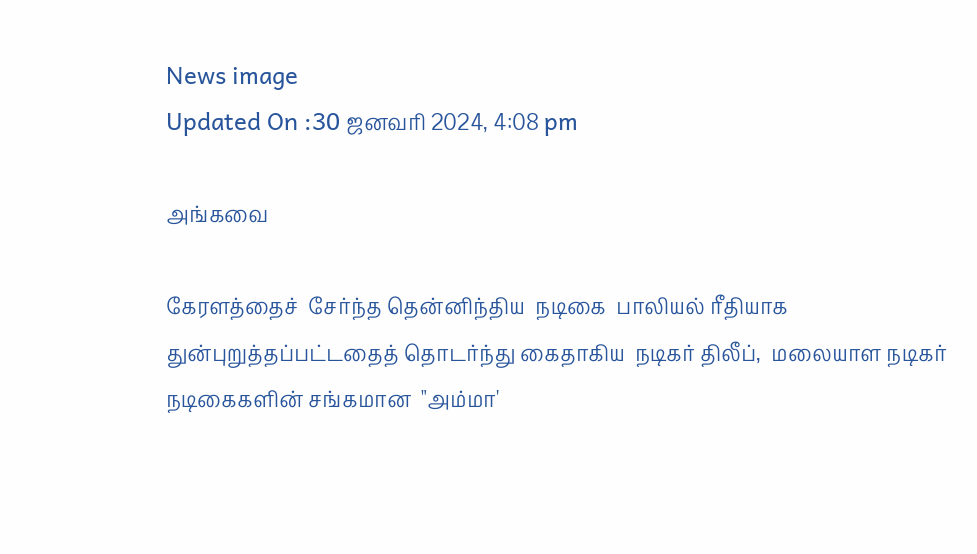News image
Updated On :30 ஜனவரி 2024, 4:08 pm

அங்கவை

கேரளத்தைச்  சேர்ந்த தென்னிந்திய  நடிகை  பாலியல் ரீதியாக  துன்புறுத்தப்பட்டதைத் தொடர்ந்து கைதாகிய  நடிகர் திலீப்,  மலையாள நடிகர் நடிகைகளின் சங்கமான  "அம்மா'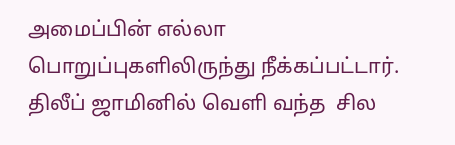அமைப்பின் எல்லா பொறுப்புகளிலிருந்து நீக்கப்பட்டார். திலீப் ஜாமினில் வெளி வந்த  சில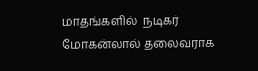மாதங்களில்  நடிகர்  மோகன்லால் தலைவராக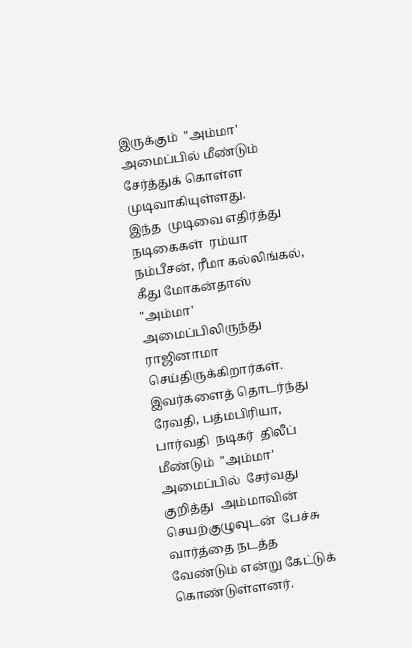இருக்கும்  "அம்மா' அமைப்பில் மீண்டும்  சேர்த்துக் கொள்ள முடிவாகியுள்ளது.
இந்த  முடிவை எதிர்த்து நடிகைகள்  ரம்யா நம்பீசன், ரீமா கல்லிங்கல், கீது மோகன்தாஸ்  "அம்மா' அமைப்பிலிருந்து  ராஜினாமா செய்திருக்கிறார்கள்.  இவர்களைத் தொடர்ந்து  ரேவதி, பத்மபிரியா, பார்வதி  நடிகர்  திலீப் மீண்டும்  "அம்மா' அமைப்பில்  சேர்வது குறித்து  அம்மாவின்  செயற்குழுவுடன்  பேச்சு வார்த்தை நடத்த வேண்டும் என்று கேட்டுக் கொண்டுள்ளனர்.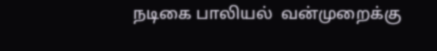நடிகை பாலியல்  வன்முறைக்கு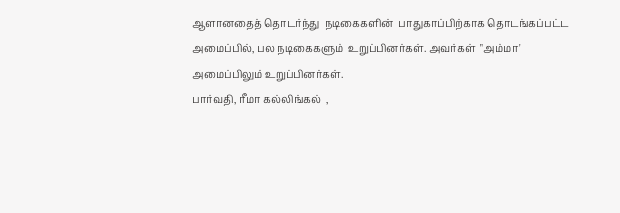ஆளானதைத் தொடர்ந்து  நடிகைகளின்  பாதுகாப்பிற்காக தொடங்கப்பட்ட  அமைப்பில், பல நடிகைகளும்  உறுப்பினர்கள். அவர்கள்  "அம்மா' அமைப்பிலும் உறுப்பினர்கள்.
பார்வதி, ரீமா கல்லிங்கல்  ,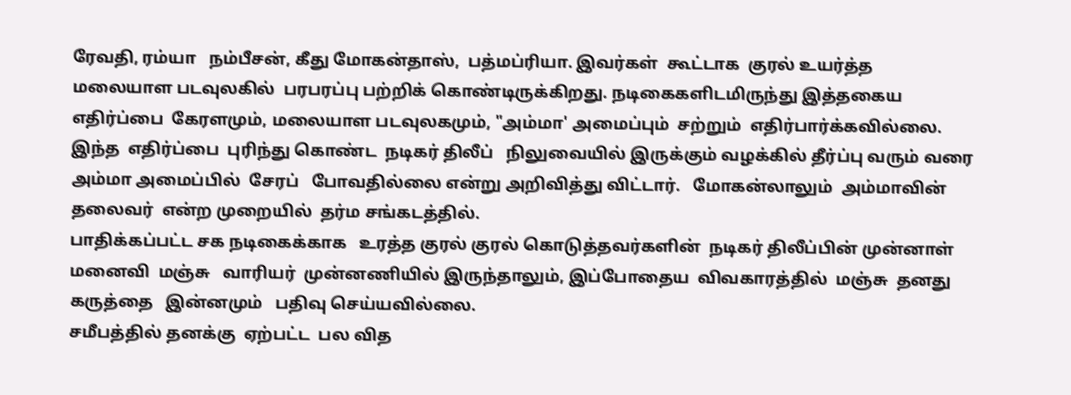ரேவதி, ரம்யா   நம்பீசன், கீது மோகன்தாஸ்,  பத்மப்ரியா. இவர்கள்  கூட்டாக  குரல் உயர்த்த  மலையாள படவுலகில்  பரபரப்பு பற்றிக் கொண்டிருக்கிறது. நடிகைகளிடமிருந்து இத்தகைய எதிர்ப்பை  கேரளமும், மலையாள படவுலகமும், "அம்மா' அமைப்பும்  சற்றும்  எதிர்பார்க்கவில்லை. இந்த  எதிர்ப்பை  புரிந்து கொண்ட  நடிகர் திலீப்   நிலுவையில் இருக்கும் வழக்கில் தீர்ப்பு வரும் வரை  அம்மா அமைப்பில்  சேரப்   போவதில்லை என்று அறிவித்து விட்டார்.   மோகன்லாலும்  அம்மாவின்  தலைவர்  என்ற முறையில்  தர்ம சங்கடத்தில்.
பாதிக்கப்பட்ட சக நடிகைக்காக   உரத்த குரல் குரல் கொடுத்தவர்களின்  நடிகர் திலீப்பின் முன்னாள் மனைவி  மஞ்சு   வாரியர்  முன்னணியில் இருந்தாலும், இப்போதைய  விவகாரத்தில்  மஞ்சு  தனது  கருத்தை   இன்னமும்   பதிவு செய்யவில்லை.
சமீபத்தில் தனக்கு  ஏற்பட்ட  பல வித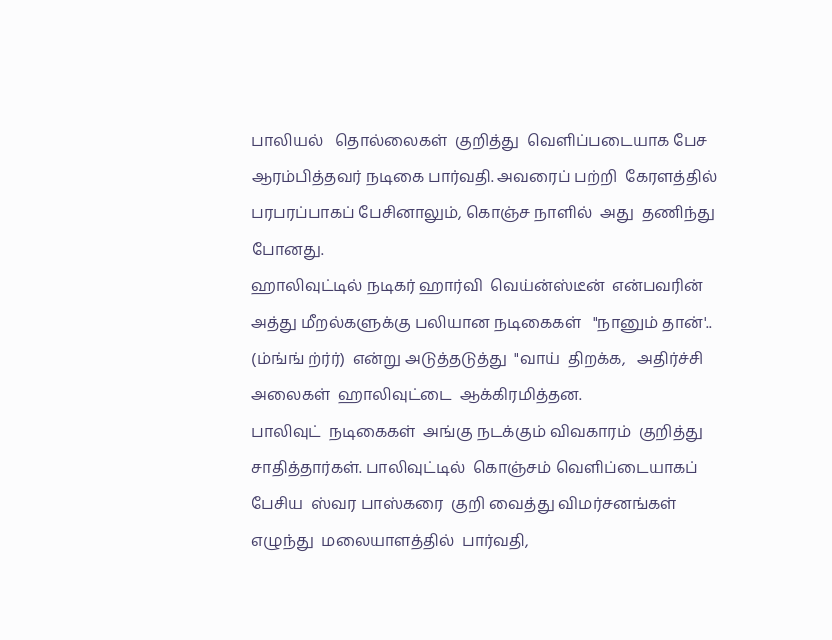பாலியல்   தொல்லைகள்  குறித்து  வெளிப்படையாக பேச ஆரம்பித்தவர் நடிகை பார்வதி. அவரைப் பற்றி  கேரளத்தில்  பரபரப்பாகப் பேசினாலும், கொஞ்ச நாளில்  அது  தணிந்து போனது.
ஹாலிவுட்டில் நடிகர் ஹார்வி  வெய்ன்ஸ்டீன்  என்பவரின்  அத்து மீறல்களுக்கு பலியான நடிகைகள்   "நானும் தான்'.. (ம்ங்ங் ற்ர்ர்)  என்று அடுத்தடுத்து  "வாய்  திறக்க,   அதிர்ச்சி அலைகள்  ஹாலிவுட்டை  ஆக்கிரமித்தன.
பாலிவுட்  நடிகைகள்  அங்கு நடக்கும் விவகாரம்  குறித்து    சாதித்தார்கள். பாலிவுட்டில்  கொஞ்சம் வெளிப்டையாகப் பேசிய  ஸ்வர பாஸ்கரை  குறி வைத்து விமர்சனங்கள்  எழுந்து  மலையாளத்தில்  பார்வதி,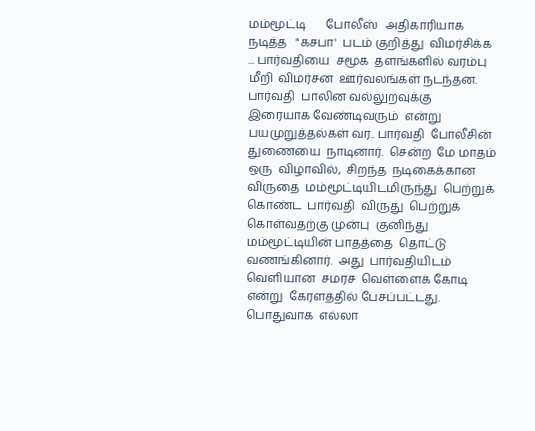மம்மூட்டி       போலீஸ்   அதிகாரியாக  நடித்த   "கசபா'  படம் குறித்து  விமர்சிக்க ... பார்வதியை  சமூக  தளங்களில் வரம்பு மீறி  விமர்சன  ஊர்வலங்கள் நடந்தன.  பார்வதி  பாலின வல்லுறவுக்கு  இரையாக வேண்டிவரும்  என்று  பயமுறுத்தல்கள் வர.. பார்வதி  போலீசின் துணையை  நாடினார்.  சென்ற  மே மாதம்  ஒரு  விழாவில்,  சிறந்த  நடிகைக்கான  விருதை  மம்மூட்டியிடமிருந்து  பெற்றுக் கொண்ட  பார்வதி  விருது  பெற்றுக் கொள்வதற்கு முன்பு  குனிந்து மம்மூட்டியின் பாதத்தை  தொட்டு வணங்கினார்.  அது  பார்வதியிடம்  வெளியான  சமரச  வெள்ளைக் கோடி  என்று  கேரளத்தில் பேசப்பட்டது.
பொதுவாக  எல்லா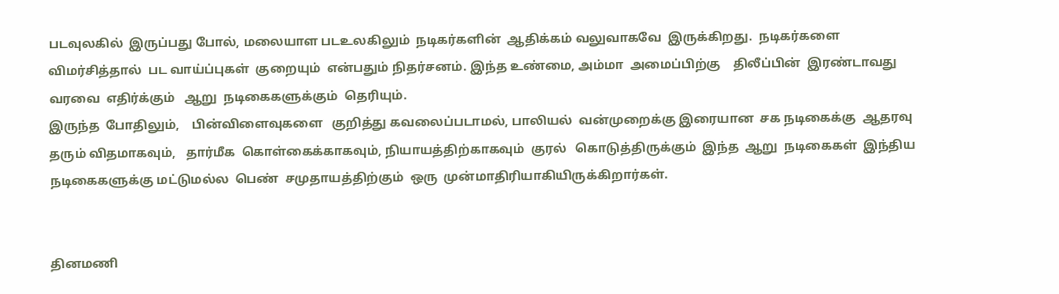படவுலகில்  இருப்பது போல், மலையாள படஉலகிலும்  நடிகர்களின்  ஆதிக்கம் வலுவாகவே  இருக்கிறது.  நடிகர்களை விமர்சித்தால்  பட வாய்ப்புகள்  குறையும்  என்பதும் நிதர்சனம். இந்த உண்மை, அம்மா  அமைப்பிற்கு    திலீப்பின்  இரண்டாவது வரவை  எதிர்க்கும்   ஆறு  நடிகைகளுக்கும்  தெரியும்.
இருந்த  போதிலும்,    பின்விளைவுகளை   குறித்து கவலைப்படாமல், பாலியல்  வன்முறைக்கு இரையான  சக நடிகைக்கு  ஆதரவு  தரும் விதமாகவும்,   தார்மீக  கொள்கைக்காகவும், நியாயத்திற்காகவும்  குரல்   கொடுத்திருக்கும்  இந்த  ஆறு  நடிகைகள்  இந்திய  நடிகைகளுக்கு மட்டுமல்ல  பெண்  சமுதாயத்திற்கும்  ஒரு  முன்மாதிரியாகியிருக்கிறார்கள்.


தினமணி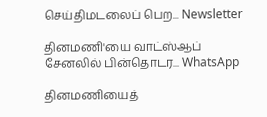செய்திமடலைப் பெற... Newsletter

தினமணி'யை வாட்ஸ்ஆப் சேனலில் பின்தொடர... WhatsApp

தினமணியைத்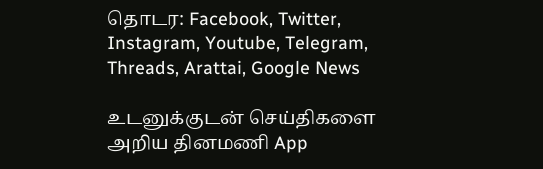தொடர: Facebook, Twitter, Instagram, Youtube, Telegram, Threads, Arattai, Google News

உடனுக்குடன் செய்திகளை அறிய தினமணி App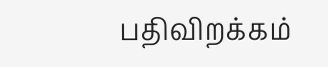பதிவிறக்கம்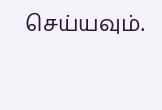செய்யவும்.